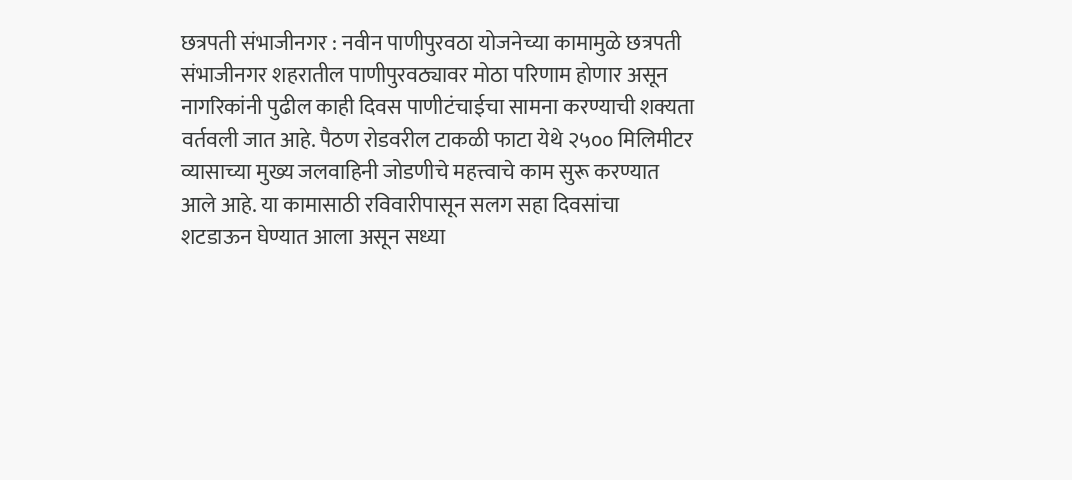छत्रपती संभाजीनगर : नवीन पाणीपुरवठा योजनेच्या कामामुळे छत्रपती संभाजीनगर शहरातील पाणीपुरवठ्यावर मोठा परिणाम होणार असून नागरिकांनी पुढील काही दिवस पाणीटंचाईचा सामना करण्याची शक्यता वर्तवली जात आहे. पैठण रोडवरील टाकळी फाटा येथे २५०० मिलिमीटर व्यासाच्या मुख्य जलवाहिनी जोडणीचे महत्त्वाचे काम सुरू करण्यात आले आहे. या कामासाठी रविवारीपासून सलग सहा दिवसांचा शटडाऊन घेण्यात आला असून सध्या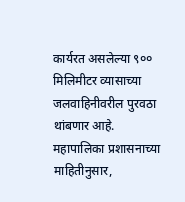कार्यरत असलेल्या ९०० मिलिमीटर व्यासाच्या जलवाहिनीवरील पुरवठा थांबणार आहे.
महापालिका प्रशासनाच्या माहितीनुसार,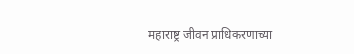महाराष्ट्र जीवन प्राधिकरणाच्या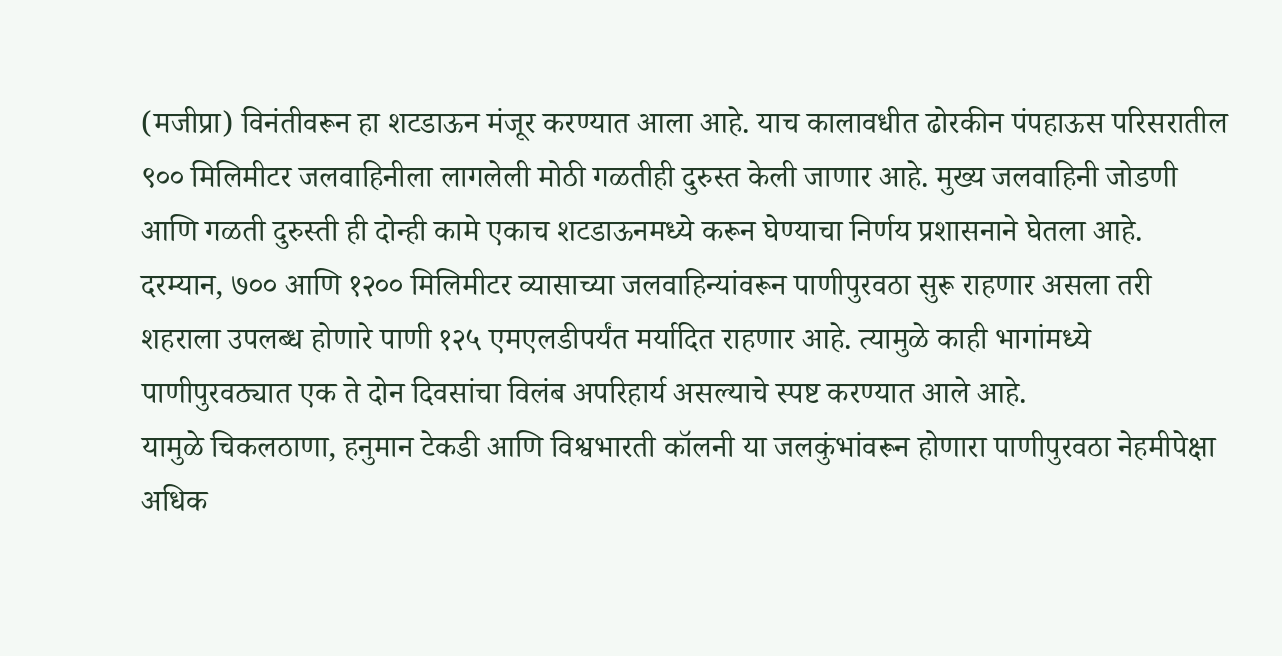(मजीप्रा) विनंतीवरून हा शटडाऊन मंजूर करण्यात आला आहे. याच कालावधीत ढोरकीन पंपहाऊस परिसरातील ९०० मिलिमीटर जलवाहिनीला लागलेली मोठी गळतीही दुरुस्त केली जाणार आहे. मुख्य जलवाहिनी जोडणी आणि गळती दुरुस्ती ही दोन्ही कामे एकाच शटडाऊनमध्ये करून घेण्याचा निर्णय प्रशासनाने घेतला आहे.
दरम्यान, ७०० आणि १२०० मिलिमीटर व्यासाच्या जलवाहिन्यांवरून पाणीपुरवठा सुरू राहणार असला तरी शहराला उपलब्ध होणारे पाणी १२५ एमएलडीपर्यंत मर्यादित राहणार आहे. त्यामुळे काही भागांमध्ये पाणीपुरवठ्यात एक ते दोन दिवसांचा विलंब अपरिहार्य असल्याचे स्पष्ट करण्यात आले आहे.
यामुळे चिकलठाणा, हनुमान टेकडी आणि विश्वभारती कॉलनी या जलकुंभांवरून होणारा पाणीपुरवठा नेहमीपेक्षा अधिक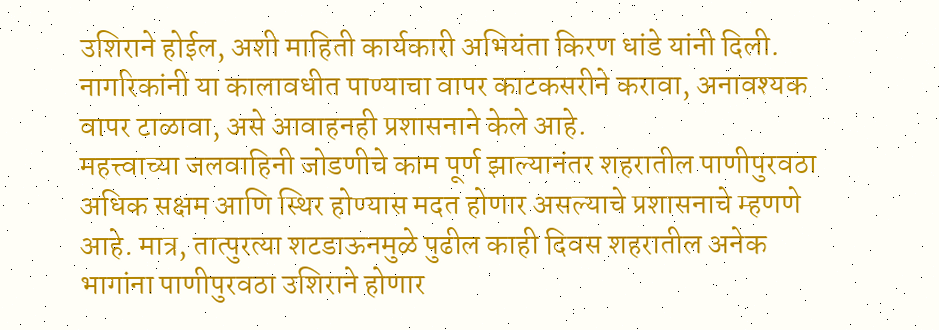उशिराने होईल, अशी माहिती कार्यकारी अभियंता किरण धांडे यांनी दिली. नागरिकांनी या कालावधीत पाण्याचा वापर काटकसरीने करावा, अनावश्यक वापर टाळावा, असे आवाहनही प्रशासनाने केले आहे.
महत्त्वाच्या जलवाहिनी जोडणीचे काम पूर्ण झाल्यानंतर शहरातील पाणीपुरवठा अधिक सक्षम आणि स्थिर होण्यास मदत होणार असल्याचे प्रशासनाचे म्हणणे आहे. मात्र, तात्पुरत्या शटडाऊनमुळे पुढील काही दिवस शहरातील अनेक भागांना पाणीपुरवठा उशिराने होणार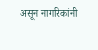असून नागरिकांनी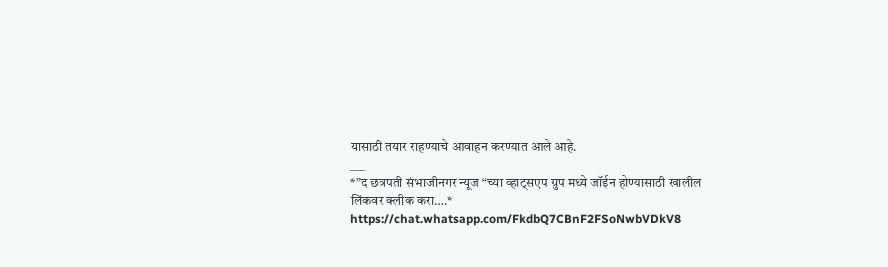यासाठी तयार राहण्याचे आवाहन करण्यात आले आहे.
___
*”द छत्रपती संभाजीनगर न्यूज “च्या व्हाट्सएप ग्रुप मध्ये जॉईन होण्यासाठी खालील लिंकवर क्लीक करा….*
https://chat.whatsapp.com/FkdbQ7CBnF2FSoNwbVDkV8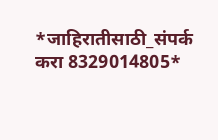*जाहिरातीसाठी_संपर्क करा 8329014805*